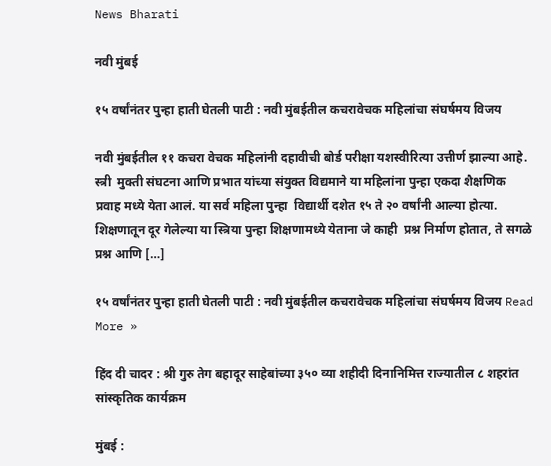News Bharati

नवी मुंबई

१५ वर्षांनंतर पुन्हा हाती घेतली पाटी : नवी मुंबईतील कचरावेचक महिलांचा संघर्षमय विजय

नवी मुंबईतील ११ कचरा वेचक महिलांनी दहावीची बोर्ड परीक्षा यशस्वीरित्या उत्तीर्ण झाल्या आहे. स्त्री  मुक्ती संघटना आणि प्रभात यांच्या संयुक्त विद्यमाने या महिलांना पुन्हा एकदा शैक्षणिक प्रवाह मध्ये येता आलं. या सर्व महिला पुन्हा  विद्यार्थी दशेत १५ ते २० वर्षांनी आल्या होत्या. शिक्षणातून दूर गेलेल्या या स्त्रिया पुन्हा शिक्षणामध्ये येताना जे काही  प्रश्न निर्माण होतात, ते सगळे प्रश्न आणि […]

१५ वर्षांनंतर पुन्हा हाती घेतली पाटी : नवी मुंबईतील कचरावेचक महिलांचा संघर्षमय विजय Read More »

हिंद दी चादर : श्री गुरु तेग बहादूर साहेबांच्या ३५० व्या शहीदी दिनानिमित्त राज्यातील ८ शहरांत सांस्कृतिक कार्यक्रम

मुंबई :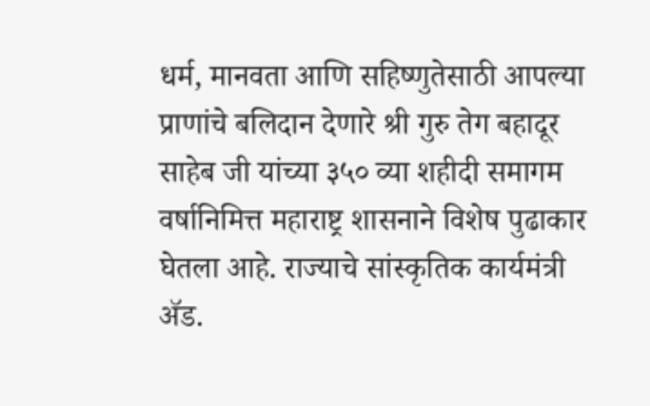धर्म, मानवता आणि सहिष्णुतेसाठी आपल्या प्राणांचे बलिदान देणारे श्री गुरु तेग बहादूर साहेब जी यांच्या ३५० व्या शहीदी समागम वर्षानिमित्त महाराष्ट्र शासनाने विशेष पुढाकार घेतला आहे. राज्याचे सांस्कृतिक कार्यमंत्री ॲड.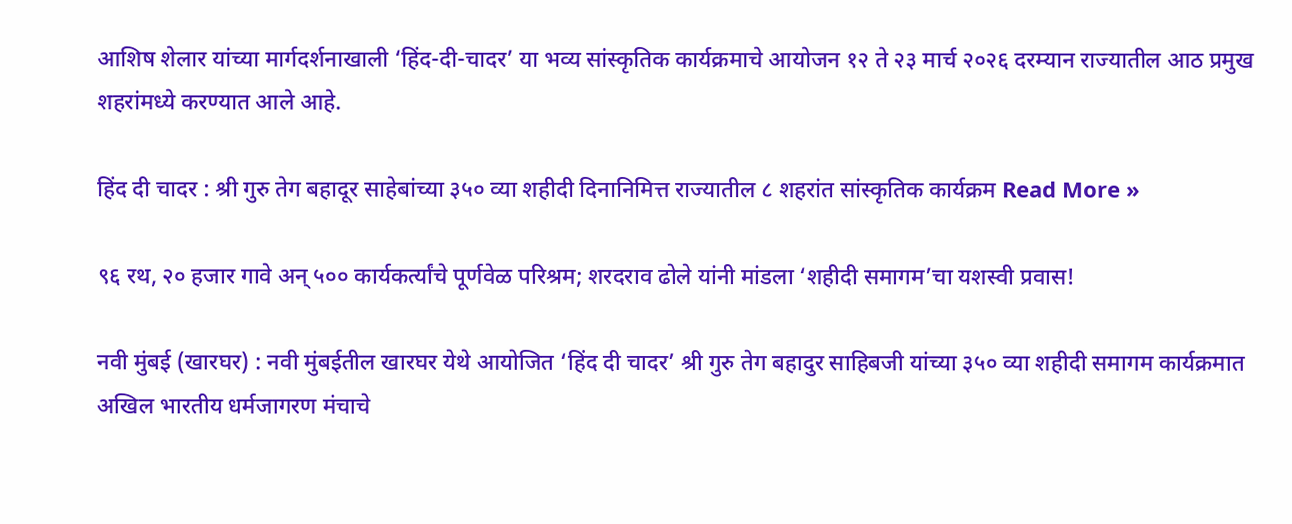आशिष शेलार यांच्या मार्गदर्शनाखाली ‘हिंद-दी-चादर’ या भव्य सांस्कृतिक कार्यक्रमाचे आयोजन १२ ते २३ मार्च २०२६ दरम्यान राज्यातील आठ प्रमुख शहरांमध्ये करण्यात आले आहे.

हिंद दी चादर : श्री गुरु तेग बहादूर साहेबांच्या ३५० व्या शहीदी दिनानिमित्त राज्यातील ८ शहरांत सांस्कृतिक कार्यक्रम Read More »

९६ रथ, २० हजार गावे अन् ५०० कार्यकर्त्यांचे पूर्णवेळ परिश्रम; शरदराव ढोले यांनी मांडला ‘शहीदी समागम’चा यशस्वी प्रवास!

नवी मुंबई (खारघर) : नवी मुंबईतील खारघर येथे आयोजित ‘हिंद दी चादर’ श्री गुरु तेग बहादुर साहिबजी यांच्या ३५० व्या शहीदी समागम कार्यक्रमात अखिल भारतीय धर्मजागरण मंचाचे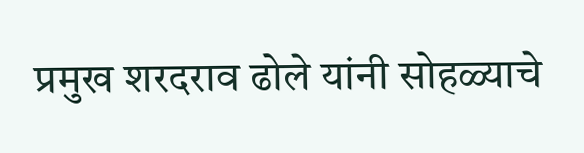प्रमुख शरदराव ढोले यांनी सोहळ्याचे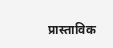प्रास्ताविक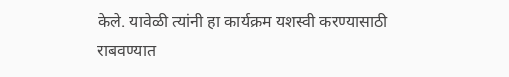केले. यावेळी त्यांनी हा कार्यक्रम यशस्वी करण्यासाठी राबवण्यात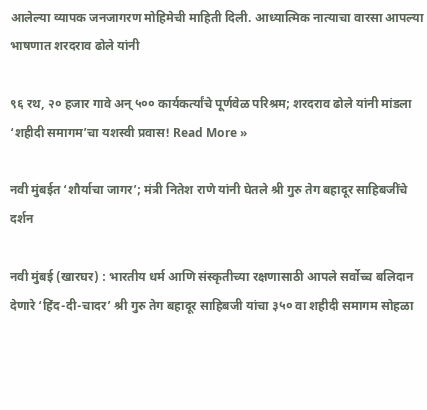आलेल्या व्यापक जनजागरण मोहिमेची माहिती दिली. आध्यात्मिक नात्याचा वारसा आपल्या भाषणात शरदराव ढोले यांनी

९६ रथ, २० हजार गावे अन् ५०० कार्यकर्त्यांचे पूर्णवेळ परिश्रम; शरदराव ढोले यांनी मांडला ‘शहीदी समागम’चा यशस्वी प्रवास! Read More »

नवी मुंबईत ‘शौर्याचा जागर’; मंत्री नितेश राणे यांनी घेतले श्री गुरु तेग बहादूर साहिबजींचे दर्शन

नवी मुंबई (खारघर) : भारतीय धर्म आणि संस्कृतीच्या रक्षणासाठी आपले सर्वोच्च बलिदान देणारे ‘हिंद-दी-चादर’ श्री गुरु तेग बहादूर साहिबजी यांचा ३५० वा शहीदी समागम सोहळा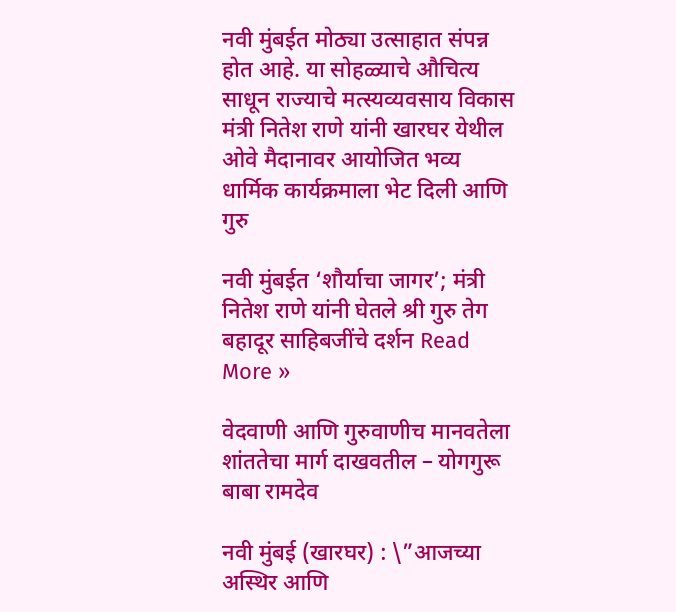नवी मुंबईत मोठ्या उत्साहात संपन्न होत आहे. या सोहळ्याचे औचित्य साधून राज्याचे मत्स्यव्यवसाय विकास मंत्री नितेश राणे यांनी खारघर येथील ओवे मैदानावर आयोजित भव्य धार्मिक कार्यक्रमाला भेट दिली आणि गुरु

नवी मुंबईत ‘शौर्याचा जागर’; मंत्री नितेश राणे यांनी घेतले श्री गुरु तेग बहादूर साहिबजींचे दर्शन Read More »

वेदवाणी आणि गुरुवाणीच मानवतेला शांततेचा मार्ग दाखवतील – योगगुरू बाबा रामदेव

नवी मुंबई (खारघर) : \”आजच्या अस्थिर आणि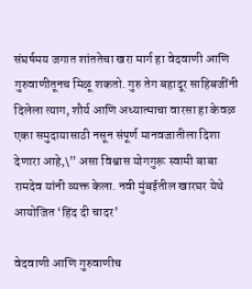संघर्षमय जगात शांततेचा खरा मार्ग हा वेदवाणी आणि गुरुवाणीतूनच मिळू शकतो. गुरु तेग बहादूर साहिबजींनी दिलेला त्याग, शौर्य आणि अध्यात्माचा वारसा हा केवळ एका समुदायासाठी नसून संपूर्ण मानवजातीला दिशा देणारा आहे,\” असा विश्वास योगगुरू स्वामी बाबा रामदेव यांनी व्यक्त केला. नवी मुंबईतील खारघर येथे आयोजित ‘हिंद दी चादर’

वेदवाणी आणि गुरुवाणीच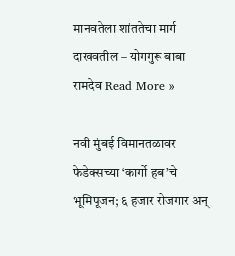मानवतेला शांततेचा मार्ग दाखवतील – योगगुरू बाबा रामदेव Read More »

नवी मुंबई विमानतळावर फेडेक्सच्या ‘कार्गो हब’चे भूमिपूजन; ६ हजार रोजगार अन्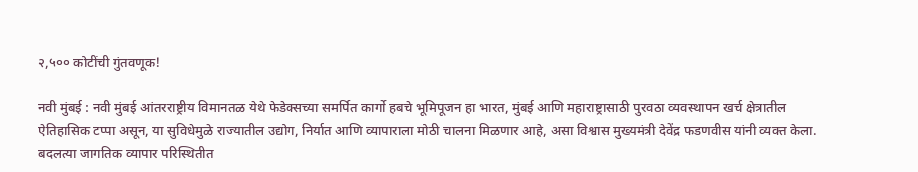२,५०० कोटींची गुंतवणूक!

नवी मुंबई : नवी मुंबई आंतरराष्ट्रीय विमानतळ येथे फेडेक्सच्या समर्पित कार्गो हबचे भूमिपूजन हा भारत, मुंबई आणि महाराष्ट्रासाठी पुरवठा व्यवस्थापन खर्च क्षेत्रातील ऐतिहासिक टप्पा असून, या सुविधेमुळे राज्यातील उद्योग, निर्यात आणि व्यापाराला मोठी चालना मिळणार आहे, असा विश्वास मुख्यमंत्री देवेंद्र फडणवीस यांनी व्यक्त केला. बदलत्या जागतिक व्यापार परिस्थितीत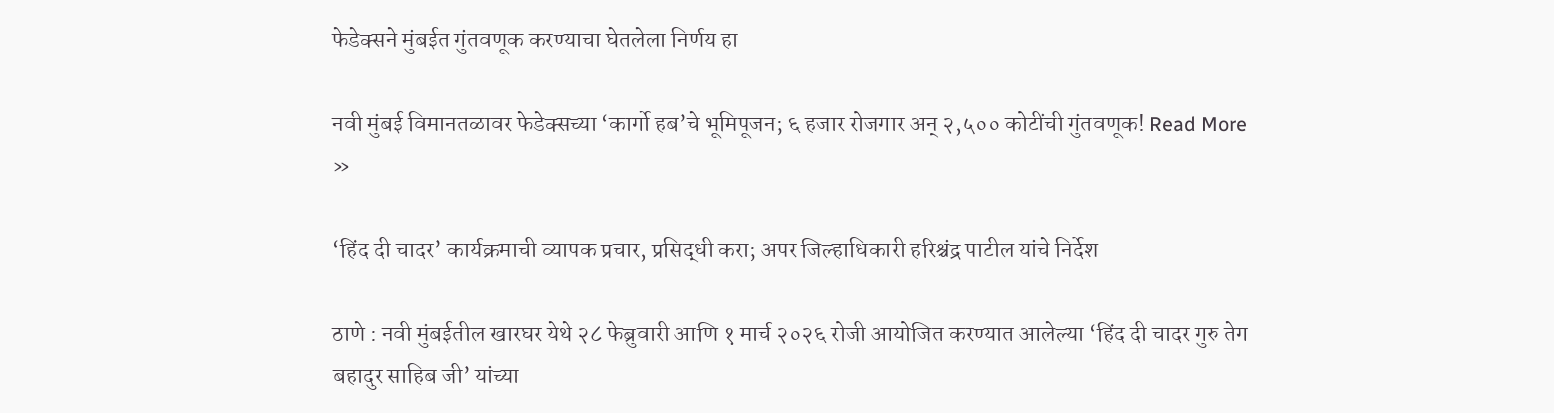फेडेक्सने मुंबईत गुंतवणूक करण्याचा घेतलेला निर्णय हा

नवी मुंबई विमानतळावर फेडेक्सच्या ‘कार्गो हब’चे भूमिपूजन; ६ हजार रोजगार अन् २,५०० कोटींची गुंतवणूक! Read More »

‘हिंद दी चादर’ कार्यक्रमाची व्यापक प्रचार, प्रसिद्धी करा; अपर जिल्हाधिकारी हरिश्चंद्र पाटील यांचे निर्देश

ठाणे : नवी मुंबईतील खारघर येथे २८ फेब्रुवारी आणि १ मार्च २०२६ रोजी आयोजित करण्यात आलेल्या ‘हिंद दी चादर गुरु तेग बहादुर साहिब जी’ यांच्या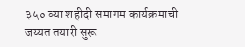३५० व्या शहीदी समागम कार्यक्रमाची जय्यत तयारी सुरू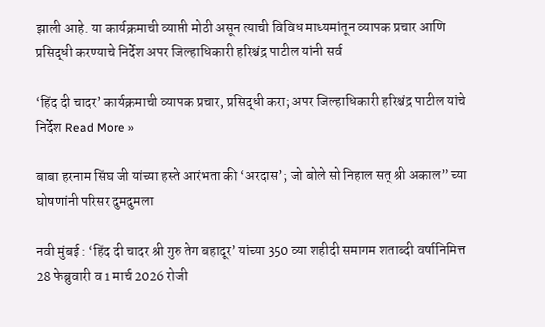झाली आहे. या कार्यक्रमाची व्याप्ती मोठी असून त्याची विविध माध्यमांतून व्यापक प्रचार आणि प्रसिद्धी करण्याचे निर्देश अपर जिल्हाधिकारी हरिश्चंद्र पाटील यांनी सर्व

‘हिंद दी चादर’ कार्यक्रमाची व्यापक प्रचार, प्रसिद्धी करा; अपर जिल्हाधिकारी हरिश्चंद्र पाटील यांचे निर्देश Read More »

बाबा हरनाम सिंघ जी यांच्या हस्ते आरंभता की ‘अरदास’; जो बोले सो निहाल सत् श्री अकाल” च्या घोषणांनी परिसर दुमदुमला

नवी मुंबई : ‘हिंद दी चादर श्री गुरु तेग बहादूर’ यांच्या 350 व्या शहीदी समागम शताब्दी वर्षानिमित्त 28 फेब्रुवारी व 1 मार्च 2026 रोजी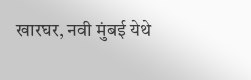खारघर, नवी मुंबई येथे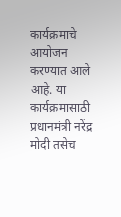कार्यक्रमाचे आयोजन करण्यात आले आहे. या कार्यक्रमासाठी प्रधानमंत्री नरेंद्र मोदी तसेच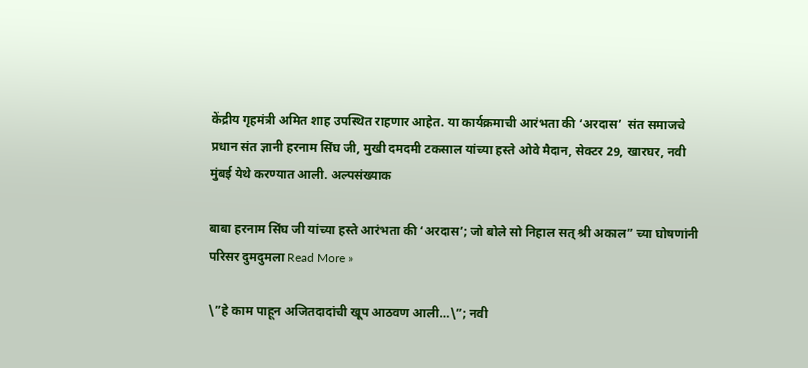केंद्रीय गृहमंत्री अमित शाह उपस्थित राहणार आहेत. या कार्यक्रमाची आरंभता की ‘अरदास’  संत समाजचे प्रधान संत ज्ञानी हरनाम सिंघ जी, मुखी दमदमी टकसाल यांच्या हस्ते ओवे मैदान, सेक्टर 29, खारघर, नवी मुंबई येथे करण्यात आली. अल्पसंख्याक

बाबा हरनाम सिंघ जी यांच्या हस्ते आरंभता की ‘अरदास’; जो बोले सो निहाल सत् श्री अकाल” च्या घोषणांनी परिसर दुमदुमला Read More »

\”हे काम पाहून अजितदादांची खूप आठवण आली…\”; नवी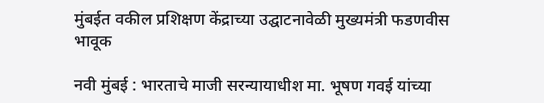मुंबईत वकील प्रशिक्षण केंद्राच्या उद्घाटनावेळी मुख्यमंत्री फडणवीस भावूक

नवी मुंबई : भारताचे माजी सरन्यायाधीश मा. भूषण गवई यांच्या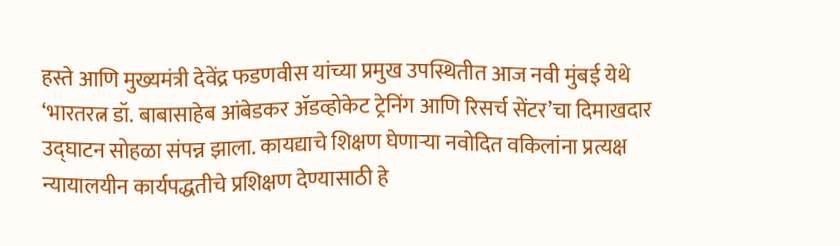हस्ते आणि मुख्यमंत्री देवेंद्र फडणवीस यांच्या प्रमुख उपस्थितीत आज नवी मुंबई येथे ‘भारतरत्न डॉ. बाबासाहेब आंबेडकर ॲडव्होकेट ट्रेनिंग आणि रिसर्च सेंटर’चा दिमाखदार उद्घाटन सोहळा संपन्न झाला. कायद्याचे शिक्षण घेणाऱ्या नवोदित वकिलांना प्रत्यक्ष न्यायालयीन कार्यपद्धतीचे प्रशिक्षण देण्यासाठी हे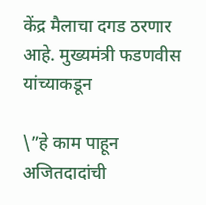केंद्र मैलाचा दगड ठरणार आहे. मुख्यमंत्री फडणवीस यांच्याकडून

\”हे काम पाहून अजितदादांची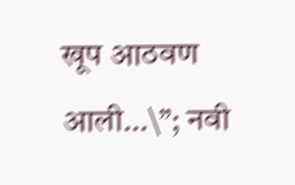खूप आठवण आली…\”; नवी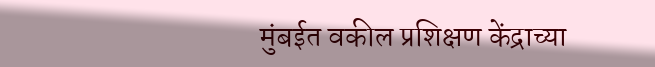मुंबईत वकील प्रशिक्षण केंद्राच्या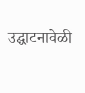उद्घाटनावेळी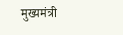मुख्यमंत्री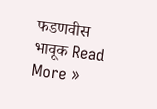फडणवीस भावूक Read More »